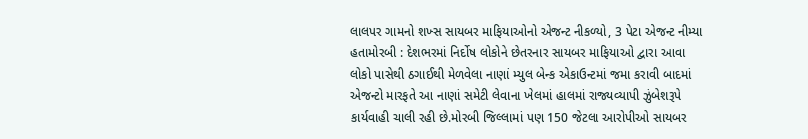લાલપર ગામનો શખ્સ સાયબર માફિયાઓનો એજન્ટ નીકળ્યો, 3 પેટા એજન્ટ નીમ્યા હતામોરબી : દેશભરમાં નિર્દોષ લોકોને છેતરનાર સાયબર માફિયાઓ દ્વારા આવા લોકો પાસેથી ઠગાઈથી મેળવેલા નાણાં મ્યુલ બેન્ક એકાઉન્ટમાં જમા કરાવી બાદમાં એજન્ટો મારફતે આ નાણાં સમેટી લેવાના ખેલમાં હાલમાં રાજ્યવ્યાપી ઝુંબેશરૂપે કાર્યવાહી ચાલી રહી છે.મોરબી જિલ્લામાં પણ 150 જેટલા આરોપીઓ સાયબર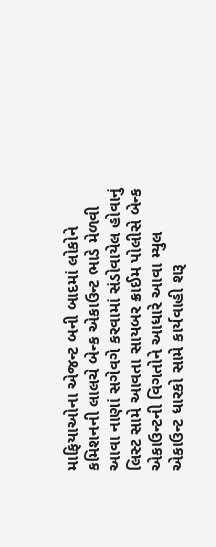માફિયાઓના એજન્ટ બની બાદમાં લોકોને કમિશનની લાલચે બેન્ક એકાઉન્ટ ભાડે મેળવી આવા નાણાં સગેવગે કરવામાં સંડોવાયેલ હોવાનું લિસ્ટ સામે આવતા સાયબર ક્રાઈમ પોલીસે બેન્ક એકાઉન્ટની વિગતોને આધારે આવા મ્યુલ એકાઉન્ટ ધારકો સામે કાર્યવાહી શરૂ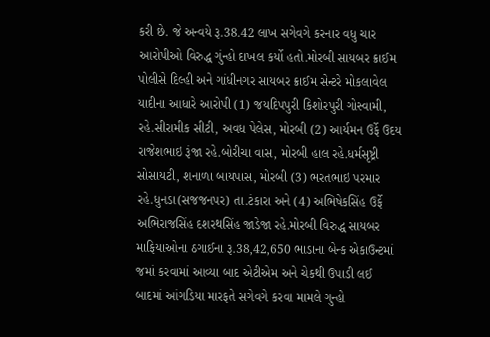કરી છે. જે અન્વયે રૂ.38.42 લાખ સગેવગે કરનાર વધુ ચાર આરોપીઓ વિરુદ્ધ ગુંન્હો દાખલ કર્યો હતો.મોરબી સાયબર ક્રાઈમ પોલીસે દિલ્હી અને ગાંધીનગર સાયબર ક્રાઈમ સેન્ટરે મોકલાવેલ યાદીના આધારે આરોપી (1) જયદિપપુરી કિશોરપુરી ગોસ્વામી, રહે.સીરામીક સીટી, અવધ પેલેસ, મોરબી (2) આર્યમન ઉર્ફે ઉદય રાજેશભાઇ રૂંજા રહે.બોરીચા વાસ, મોરબી હાલ રહે.ધર્મસૃષ્ટ્રી સોસાયટી, શનાળા બાયપાસ, મોરબી (3) ભરતભાઇ પરમાર રહે.ધુનડા(સજજનપર) તા.ટંકારા અને (4) અભિષેકસિંહ ઉર્ફે અભિરાજસિંહ દશરથસિંહ જાડેજા રહે.મોરબી વિરુદ્ધ સાયબર માફિયાઓના ઠગાઈના રૂ.38,42,650 ભાડાના બેન્ક એકાઉન્ટમાં જમાં કરવામાં આવ્યા બાદ એટીએમ અને ચેકથી ઉપાડી લઈ બાદમાં આંગડિયા મારફતે સગેવગે કરવા મામલે ગુન્હો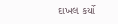દાખલ કર્યો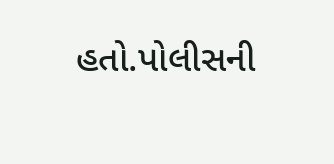હતો.પોલીસની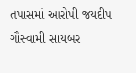તપાસમાં આરોપી જયદીપ ગૌસ્વામી સાયબર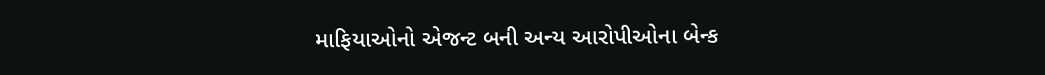માફિયાઓનો એજન્ટ બની અન્ય આરોપીઓના બેન્ક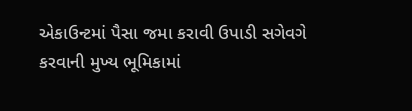એકાઉન્ટમાં પૈસા જમા કરાવી ઉપાડી સગેવગે કરવાની મુખ્ય ભૂમિકામાં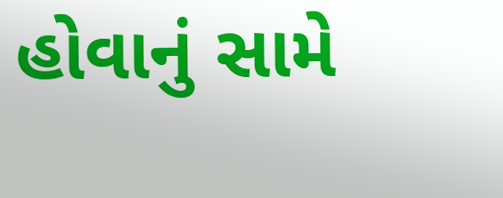હોવાનું સામે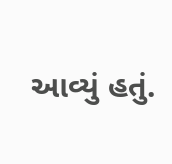આવ્યું હતું.